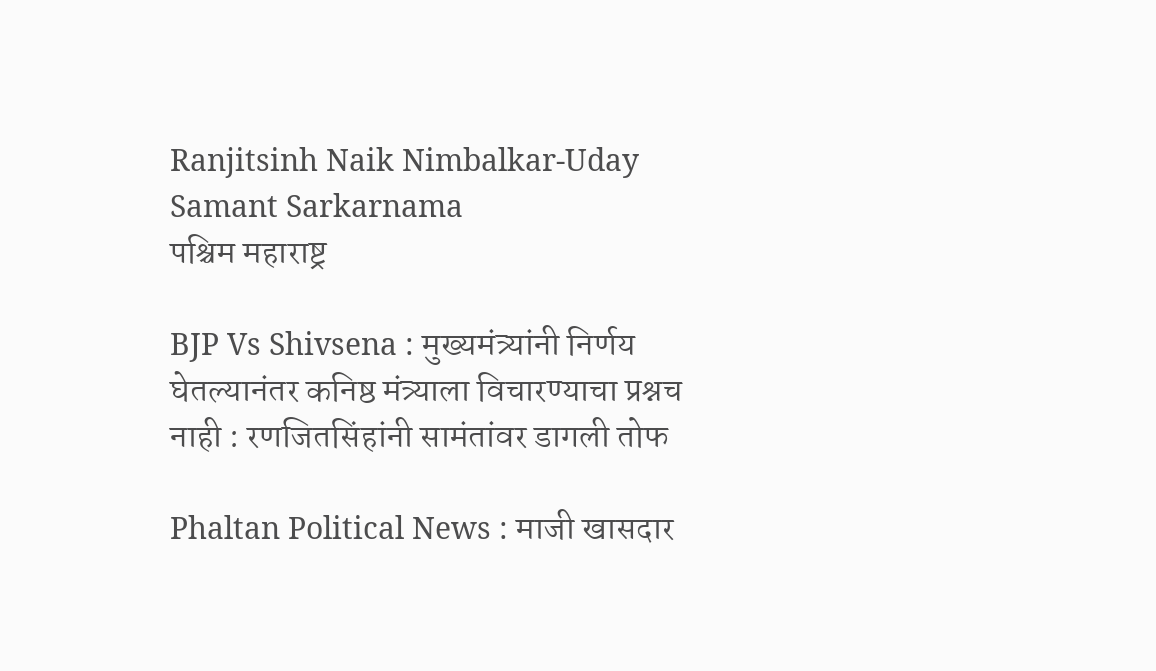Ranjitsinh Naik Nimbalkar-Uday Samant Sarkarnama
पश्चिम महाराष्ट्र

BJP Vs Shivsena : मुख्यमंत्र्यांनी निर्णय घेतल्यानंतर कनिष्ठ मंत्र्याला विचारण्याचा प्रश्नच नाही : रणजितसिंहांनी सामंतांवर डागली तोफ

Phaltan Political News : माजी खासदार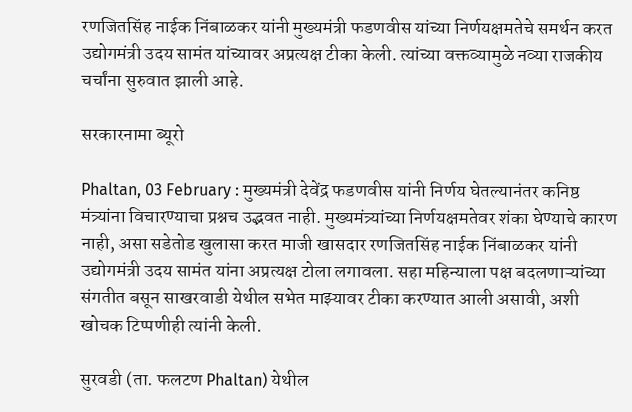रणजितसिंह नाईक निंबाळकर यांनी मुख्यमंत्री फडणवीस यांच्या निर्णयक्षमतेचे समर्थन करत उद्योगमंत्री उदय सामंत यांच्यावर अप्रत्यक्ष टीका केली. त्यांच्या वक्तव्यामुळे नव्या राजकीय चर्चांना सुरुवात झाली आहे.

सरकारनामा ब्यूरो

Phaltan, 03 February : मुख्यमंत्री देवेंद्र फडणवीस यांनी निर्णय घेतल्यानंतर कनिष्ठ मंत्र्यांना विचारण्याचा प्रश्नच उद्भवत नाही. मुख्यमंत्र्यांच्या निर्णयक्षमतेवर शंका घेण्याचे कारण नाही, असा सडेतोड खुलासा करत माजी खासदार रणजितसिंह नाईक निंबाळकर यांनी उद्योगमंत्री उदय सामंत यांना अप्रत्यक्ष टोला लगावला. सहा महिन्याला पक्ष बदलणाऱ्यांच्या संगतीत बसून साखरवाडी येथील सभेत माझ्यावर टीका करण्यात आली असावी, अशी खोचक टिप्पणीही त्यांनी केली.

सुरवडी (ता. फलटण Phaltan) येथील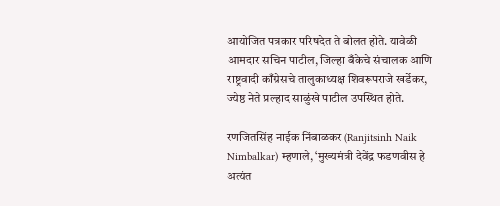आयोजित पत्रकार परिषदेत ते बोलत होते. यावेळी आमदार सचिन पाटील, जिल्हा बँकेचे संचालक आणि राष्ट्रवादी काँग्रेसचे तालुकाध्यक्ष शिवरूपराजे खर्डेकर, ज्येष्ठ नेते प्रल्हाद साळुंखे पाटील उपस्थित होते.

रणजितसिंह नाईक निंबाळकर (Ranjitsinh Naik Nimbalkar) म्हणाले, ‘मुख्यमंत्री देवेंद्र फडणवीस हे अत्यंत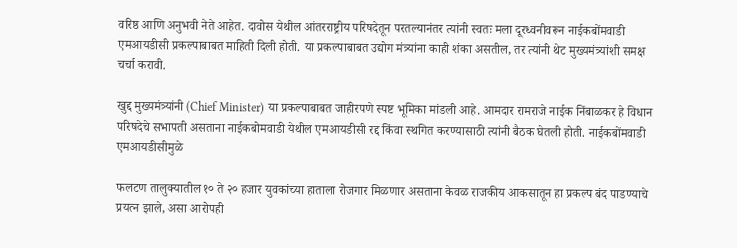वरिष्ठ आणि अनुभवी नेते आहेत. दावोस येथील आंतरराष्ट्रीय परिषदेतून परतल्यानंतर त्यांनी स्वतः मला दूरध्वनीवरून नाईकबोंमवाडी एमआयडीसी प्रकल्पाबाबत माहिती दिली होती. या प्रकल्पाबाबत उद्योग मंत्र्यांना काही शंका असतील, तर त्यांनी थेट मुख्यमंत्र्यांशी समक्ष चर्चा करावी.

खुद्द मुख्यमंत्र्यांनी (Chief Minister) या प्रकल्पाबाबत जाहीरपणे स्पष्ट भूमिका मांडली आहे. आमदार रामराजे नाईक निंबाळकर हे विधान परिषदेचे सभापती असताना नाईकबोमवाडी येथील एमआयडीसी रद्द किंवा स्थगित करण्यासाठी त्यांनी बैठक घेतली होती. नाईकबोंमवाडी एमआयडीसीमुळे

फलटण तालुक्यातील १० ते २० हजार युवकांच्या हाताला रोजगार मिळणार असताना केवळ राजकीय आकसातून हा प्रकल्प बंद पाडण्याचे प्रयत्न झाले, असा आरोपही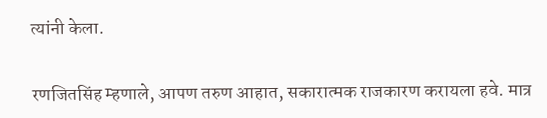त्यांनी केला.

रणजितसिंह म्हणाले, आपण तरुण आहात, सकारात्मक राजकारण करायला हवे. मात्र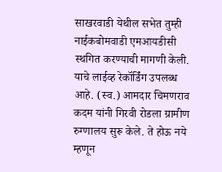साखरवाडी येथील सभेत तुम्ही नाईकबोमवाडी एमआयडीसी स्थगित करण्याची मागणी केली. याचे लाईव्ह रेकॉर्डिंग उपलब्ध आहे. (स्व.) आमदार चिमणराव कदम यांनी गिरवी रोडला ग्रामीण रुग्णालय सुरू केले. ते होऊ नये म्हणून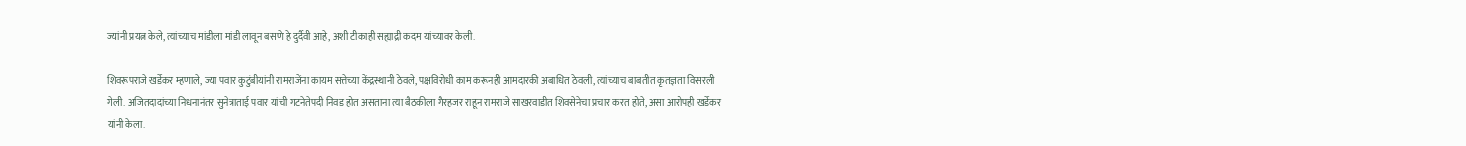ज्यांनी प्रयत्न केले, त्यांच्याच मांडीला मांडी लावून बसणे हे दुर्दैवी आहे, अशी टीकाही सह्याद्री कदम यांच्यावर केली.

शिवरूपराजे खर्डेकर म्हणाले, ज्या पवार कुटुंबीयांनी रामराजेंना कायम सत्तेच्या केंद्रस्थानी ठेवले, पक्षविरोधी काम करूनही आमदारकी अबाधित ठेवली, त्यांच्याच बाबतीत कृतज्ञता विसरली गेली. अजितदादांच्या निधनानंतर सुनेत्राताई पवार यांची गटनेतेपदी निवड होत असताना त्या बैठकीला गैरहजर राहून रामराजे साखरवाडीत शिवसेनेचा प्रचार करत होते, असा आरोपही खर्डेकर यांनी केला.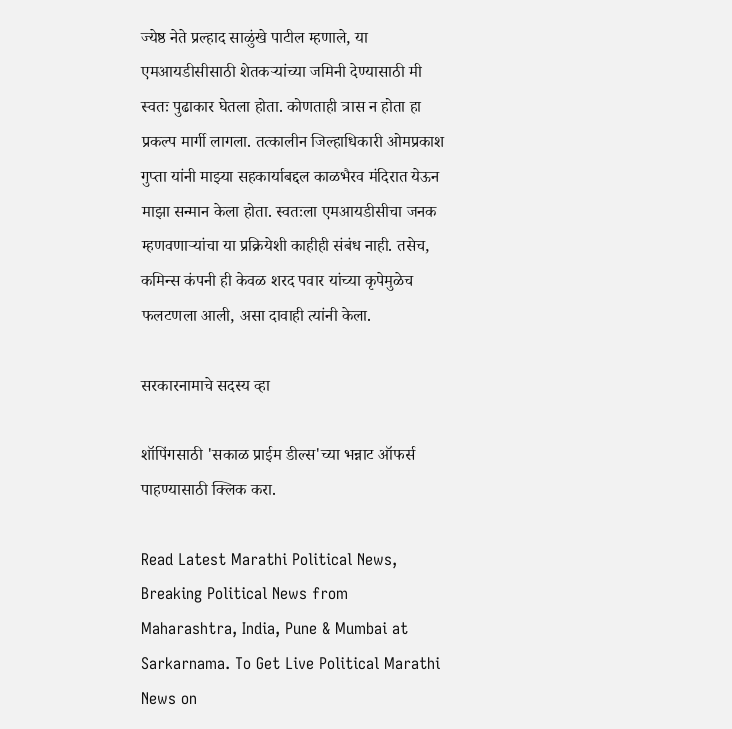ज्येष्ठ नेते प्रल्हाद साळुंखे पाटील म्हणाले, या एमआयडीसीसाठी शेतकऱ्यांच्या जमिनी देण्यासाठी मी स्वतः पुढाकार घेतला होता. कोणताही त्रास न होता हा प्रकल्प मार्गी लागला. तत्कालीन जिल्हाधिकारी ओमप्रकाश गुप्ता यांनी माझ्या सहकार्याबद्दल काळभैरव मंदिरात येऊन माझा सन्मान केला होता. स्वतःला एमआयडीसीचा जनक म्हणवणाऱ्यांचा या प्रक्रियेशी काहीही संबंध नाही. तसेच, कमिन्स कंपनी ही केवळ शरद पवार यांच्या कृपेमुळेच फलटणला आली, असा दावाही त्यांनी केला.

सरकारनामाचे सदस्य व्हा

शॉपिंगसाठी 'सकाळ प्राईम डील्स'च्या भन्नाट ऑफर्स पाहण्यासाठी क्लिक करा.

Read Latest Marathi Political News, Breaking Political News from Maharashtra, India, Pune & Mumbai at Sarkarnama. To Get Live Political Marathi News on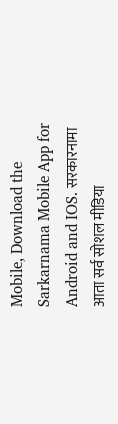Mobile, Download the Sarkarnama Mobile App for Android and IOS. सरकारनामा आता सर्व सोशल मीडिया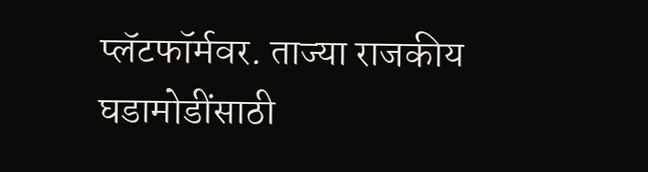प्लॅटफॉर्मवर. ताज्या राजकीय घडामोडींसाठी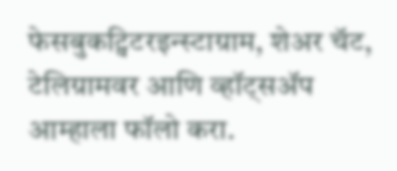फेसबुकट्विटरइन्स्टाग्राम, शेअर चॅट, टेलिग्रामवर आणि व्हॉट्सॲप आम्हाला फॉलो करा.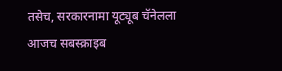तसेच, सरकारनामा यूट्यूब चॅनेलला आजच सबस्क्राइब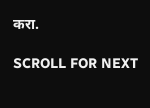करा.

SCROLL FOR NEXT